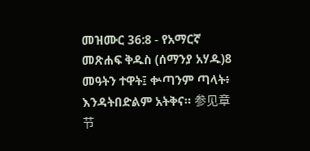መዝሙር 36:8 - የአማርኛ መጽሐፍ ቅዱስ (ሰማንያ አሃዱ)8 መዓትን ተዋት፤ ቍጣንም ጣላት፥ እንዳትበድልም አትቅና። 参见章节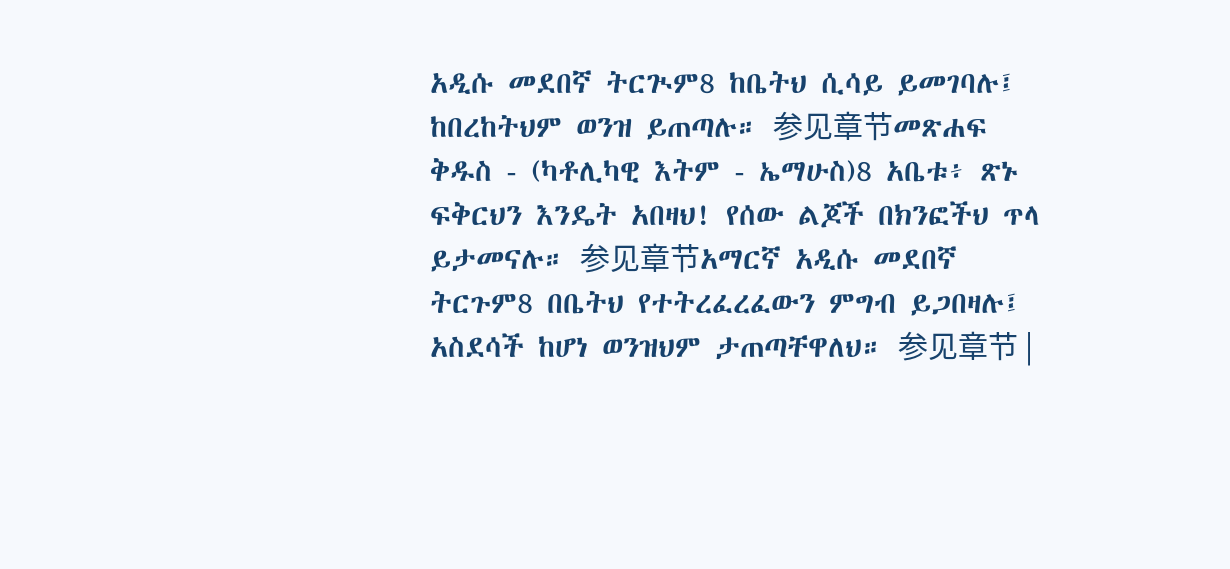አዲሱ መደበኛ ትርጒም8 ከቤትህ ሲሳይ ይመገባሉ፤ ከበረከትህም ወንዝ ይጠጣሉ። 参见章节መጽሐፍ ቅዱስ - (ካቶሊካዊ እትም - ኤማሁስ)8 አቤቱ፥ ጽኑ ፍቅርህን እንዴት አበዛህ! የሰው ልጆች በክንፎችህ ጥላ ይታመናሉ። 参见章节አማርኛ አዲሱ መደበኛ ትርጉም8 በቤትህ የተትረፈረፈውን ምግብ ይጋበዛሉ፤ አስደሳች ከሆነ ወንዝህም ታጠጣቸዋለህ። 参见章节 |